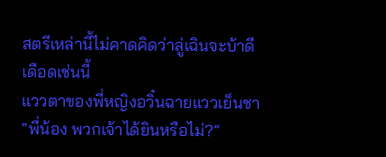สตรีเหล่านี้ไม่คาดคิดว่าลู่เฉินจะบ้าดีเดือดเช่นนี้
แววตาของพี่หญิงอวิ๋นฉายแววเย็นชา “พี่น้อง พวกเจ้าได้ยินหรือไม่?”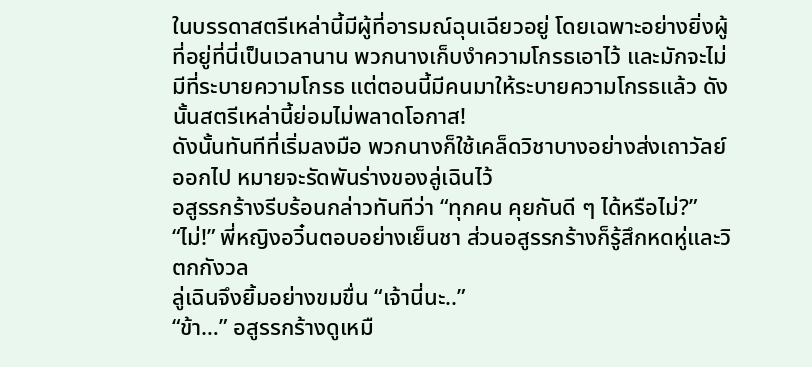ในบรรดาสตรีเหล่านี้มีผู้ที่อารมณ์ฉุนเฉียวอยู่ โดยเฉพาะอย่างยิ่งผู้ที่อยู่ที่นี่เป็นเวลานาน พวกนางเก็บงำความโกรธเอาไว้ และมักจะไม่มีที่ระบายความโกรธ แต่ตอนนี้มีคนมาให้ระบายความโกรธแล้ว ดังนั้นสตรีเหล่านี้ย่อมไม่พลาดโอกาส!
ดังนั้นทันทีที่เริ่มลงมือ พวกนางก็ใช้เคล็ดวิชาบางอย่างส่งเถาวัลย์ออกไป หมายจะรัดพันร่างของลู่เฉินไว้
อสูรรกร้างรีบร้อนกล่าวทันทีว่า “ทุกคน คุยกันดี ๆ ได้หรือไม่?”
“ไม่!” พี่หญิงอวิ๋นตอบอย่างเย็นชา ส่วนอสูรรกร้างก็รู้สึกหดหู่และวิตกกังวล
ลู่เฉินจึงยิ้มอย่างขมขื่น “เจ้านี่นะ..”
“ข้า…” อสูรรกร้างดูเหมื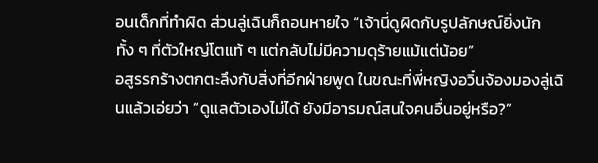อนเด็กที่ทำผิด ส่วนลู่เฉินก็ถอนหายใจ “เจ้านี่ดูผิดกับรูปลักษณ์ยิ่งนัก ทั้ง ๆ ที่ตัวใหญ่โตแท้ ๆ แต่กลับไม่มีความดุร้ายแม้แต่น้อย”
อสูรรกร้างตกตะลึงกับสิ่งที่อีกฝ่ายพูด ในขณะที่พี่หญิงอวิ๋นจ้องมองลู่เฉินแล้วเอ่ยว่า “ดูแลตัวเองไม่ได้ ยังมีอารมณ์สนใจคนอื่นอยู่หรือ?”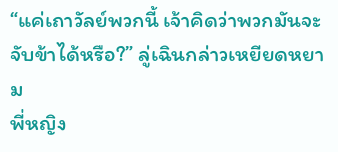“แค่เถาวัลย์พวกนี้ เจ้าคิดว่าพวกมันจะจับข้าได้หรือ?” ลู่เฉินกล่าวเหยียดหยาม
พี่หญิง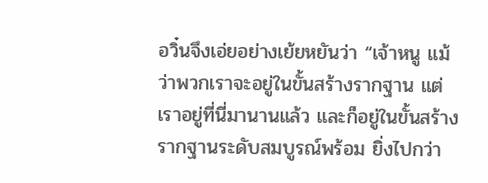อวิ๋นจึงเอ่ยอย่างเย้ยหยันว่า “เจ้าหนู แม้ว่าพวกเราจะอยู่ในขั้นสร้างรากฐาน แต่เราอยู่ที่นี่มานานแล้ว และก็อยู่ในขั้นสร้างรากฐานระดับสมบูรณ์พร้อม ยิ่งไปกว่า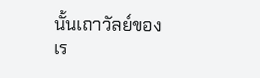นั้นเถาวัลย์ของเร